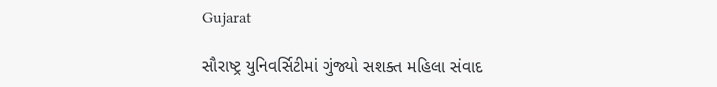Gujarat

સૌરાષ્ટ્ર યુનિવર્સિટીમાં ગુંજ્યો સશક્ત મહિલા સંવાદ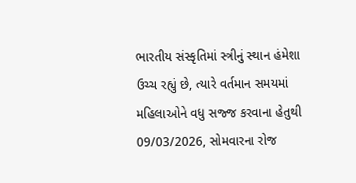ભારતીય સંસ્કૃતિમાં સ્ત્રીનું સ્થાન હંમેશા ઉચ્ચ રહ્યું છે, ત્યારે વર્તમાન સમયમાં મહિલાઓને વધુ સજ્જ કરવાના હેતુથી 09/03/2026, સોમવારના રોજ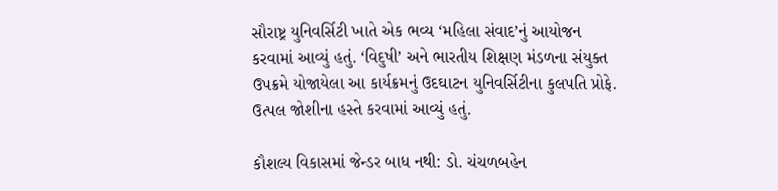સૌરાષ્ટ્ર યુનિવર્સિટી ખાતે એક ભવ્ય ‘મહિલા સંવાદ’નું આયોજન કરવામાં આવ્યું હતું. ‘વિદુષી’ અને ભારતીય શિક્ષણ મંડળના સંયુક્ત ઉપક્રમે યોજાયેલા આ કાર્યક્રમનું ઉદઘાટન યુનિવર્સિટીના કુલપતિ પ્રોફે. ઉત્પલ જોશીના હસ્તે કરવામાં આવ્યું હતું.

કૌશલ્ય વિકાસમાં જેન્ડર બાધ નથી: ડો. ચંચળબહેન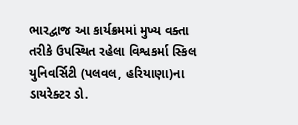ભારદ્વાજ આ કાર્યક્રમમાં મુખ્ય વક્તા તરીકે ઉપસ્થિત રહેલા વિશ્વકર્મા સ્કિલ યુનિવર્સિટી (પલવલ, હરિયાણા)ના ડાયરેક્ટર ડો.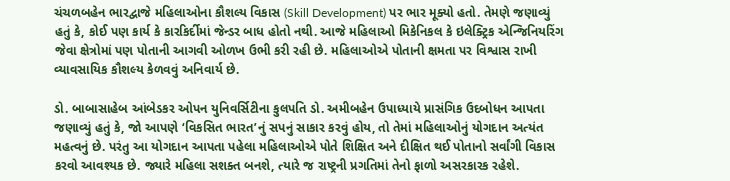ચંચળબહેન ભારદ્વાજે મહિલાઓના કૌશલ્ય વિકાસ (Skill Development) પર ભાર મૂક્યો હતો. તેમણે જણાવ્યું હતું કે, કોઈ પણ કાર્ય કે કારકિર્દીમાં જેન્ડર બાધ હોતો નથી. આજે મહિલાઓ મિકેનિકલ કે ઇલેક્ટ્રિક એન્જિનિયરિંગ જેવા ક્ષેત્રોમાં પણ પોતાની આગવી ઓળખ ઉભી કરી રહી છે. મહિલાઓએ પોતાની ક્ષમતા પર વિશ્વાસ રાખી વ્યાવસાયિક કૌશલ્ય કેળવવું અનિવાર્ય છે.

ડો. બાબાસાહેબ આંબેડકર ઓપન યુનિવર્સિટીના કુલપતિ ડો. અમીબહેન ઉપાધ્યાયે પ્રાસંગિક ઉદબોધન આપતા જણાવ્યું હતું કે, જો આપણે ‘વિકસિત ભારત’નું સપનું સાકાર કરવું હોય, તો તેમાં મહિલાઓનું યોગદાન અત્યંત મહત્વનું છે. પરંતુ આ યોગદાન આપતા પહેલા મહિલાઓએ પોતે શિક્ષિત અને દીક્ષિત થઈ પોતાનો સર્વાંગી વિકાસ કરવો આવશ્યક છે. જ્યારે મહિલા સશક્ત બનશે, ત્યારે જ રાષ્ટ્રની પ્રગતિમાં તેનો ફાળો અસરકારક રહેશે.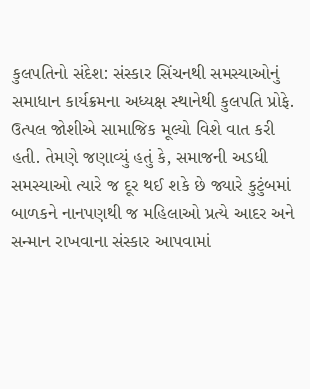કુલપતિનો સંદેશ: સંસ્કાર સિંચનથી સમસ્યાઓનું સમાધાન કાર્યક્રમના અધ્યક્ષ સ્થાનેથી કુલપતિ પ્રોફે. ઉત્પલ જોશીએ સામાજિક મૂલ્યો વિશે વાત કરી હતી. તેમણે જણાવ્યું હતું કે, સમાજની અડધી સમસ્યાઓ ત્યારે જ દૂર થઈ શકે છે જ્યારે કુટુંબમાં બાળકને નાનપણથી જ મહિલાઓ પ્રત્યે આદર અને સન્માન રાખવાના સંસ્કાર આપવામાં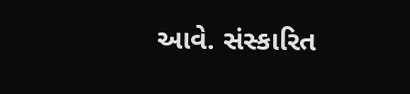આવે. સંસ્કારિત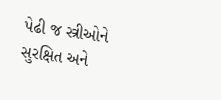પેઢી જ સ્ત્રીઓને સુરક્ષિત અને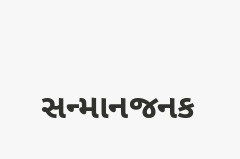સન્માનજનક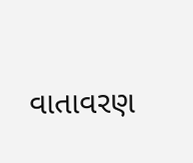વાતાવરણ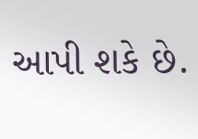આપી શકે છે.